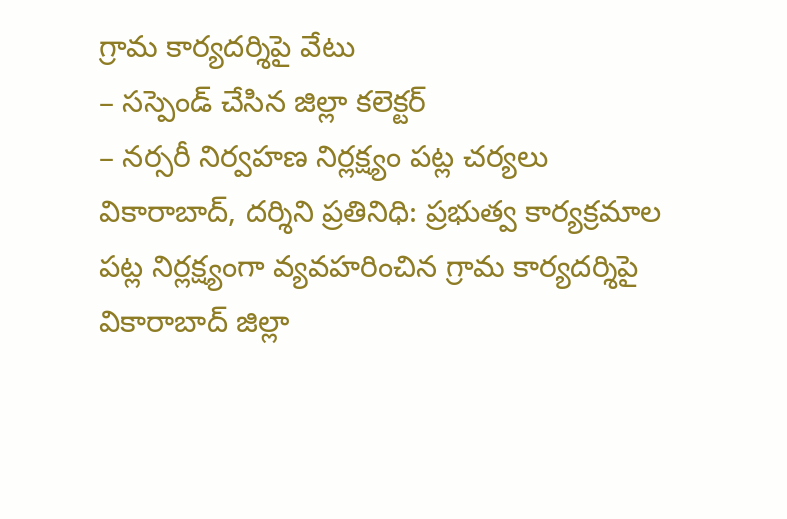గ్రామ కార్యదర్శిపై వేటు
– సస్పెండ్ చేసిన జిల్లా కలెక్టర్
– నర్సరీ నిర్వహణ నిర్లక్ష్యం పట్ల చర్యలు
వికారాబాద్, దర్శిని ప్రతినిధి: ప్రభుత్వ కార్యక్రమాల పట్ల నిర్లక్ష్యంగా వ్యవహరించిన గ్రామ కార్యదర్శిపై వికారాబాద్ జిల్లా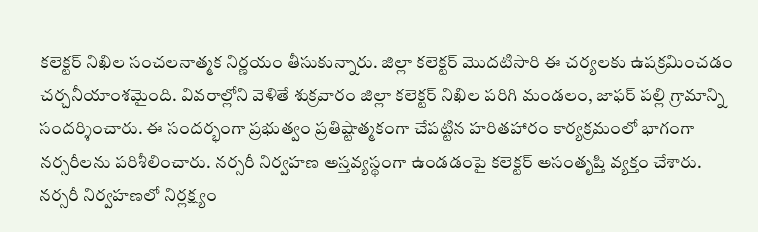కలెక్టర్ నిఖిల సంచలనాత్మక నిర్ణయం తీసుకున్నారు. జిల్లా కలెక్టర్ మొదటిసారి ఈ చర్యలకు ఉపక్రమించడం చర్చనీయాంశమైంది. వివరాల్లోని వెళితే శుక్రవారం జిల్లా కలెక్టర్ నిఖిల పరిగి మండలం, జాఫర్ పల్లి గ్రామాన్ని సందర్శించారు. ఈ సందర్భంగా ప్రభుత్వం ప్రతిష్టాత్మకంగా చేపట్టిన హరితహారం కార్యక్రమంలో భాగంగా నర్సరీలను పరిశీలించారు. నర్సరీ నిర్వహణ అస్తవ్యస్థంగా ఉండడంపై కలెక్టర్ అసంతృప్తి వ్యక్తం చేశారు. నర్సరీ నిర్వహణలో నిర్లక్ష్యం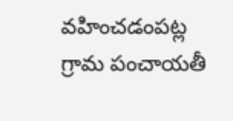వహించడంపట్ల గ్రామ పంచాయతీ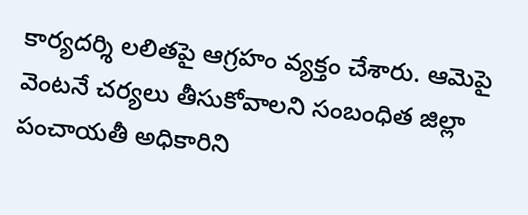కార్యదర్శి లలితపై ఆగ్రహం వ్యక్తం చేశారు. ఆమెపై వెంటనే చర్యలు తీసుకోవాలని సంబంధిత జిల్లా పంచాయతీ అధికారిని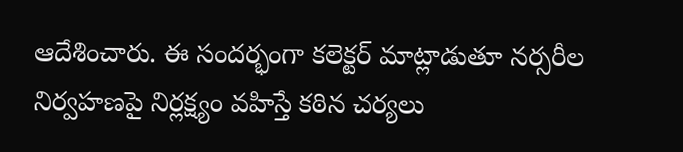ఆదేశించారు. ఈ సందర్భంగా కలెక్టర్ మాట్లాడుతూ నర్సరీల నిర్వహణపై నిర్లక్ష్యం వహిస్తే కఠిన చర్యలు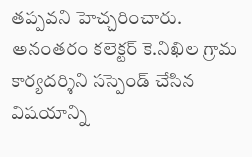తప్పవని హెచ్చరించారు. అనంతరం కలెక్టర్ కె.నిఖిల గ్రామ కార్యదర్శిని సస్పెండ్ చేసిన విషయాన్ని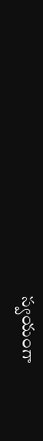స్వయంగా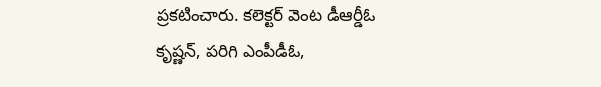ప్రకటించారు. కలెక్టర్ వెంట డీఆర్డీఓ కృష్ణన్, పరిగి ఎంపీడీఓ,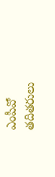ఎంపీవో తదితరులు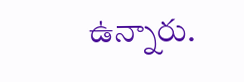ఉన్నారు.